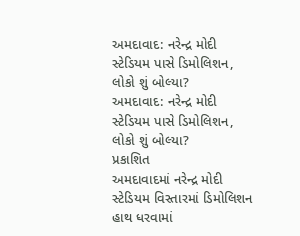અમદાવાદ: નરેન્દ્ર મોદી સ્ટેડિયમ પાસે ડિમોલિશન, લોકો શું બોલ્યા?
અમદાવાદ: નરેન્દ્ર મોદી સ્ટેડિયમ પાસે ડિમોલિશન, લોકો શું બોલ્યા?
પ્રકાશિત
અમદાવાદમાં નરેન્દ્ર મોદી સ્ટેડિયમ વિસ્તારમાં ડિમોલિશન હાથ ધરવામાં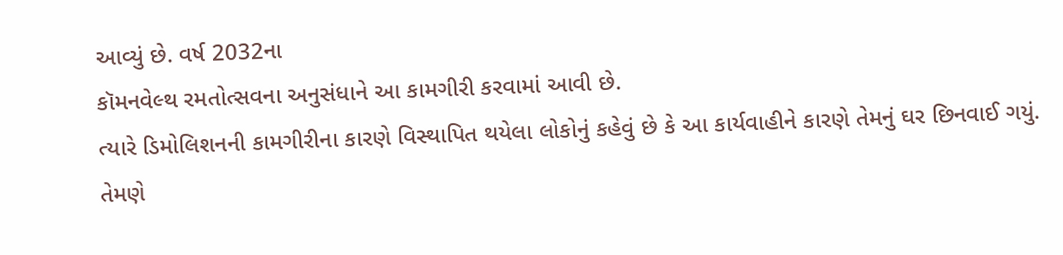આવ્યું છે. વર્ષ 2032ના
કૉમનવેલ્થ રમતોત્સવના અનુસંધાને આ કામગીરી કરવામાં આવી છે.
ત્યારે ડિમોલિશનની કામગીરીના કારણે વિસ્થાપિત થયેલા લોકોનું કહેવું છે કે આ કાર્યવાહીને કારણે તેમનું ઘર છિનવાઈ ગયું.
તેમણે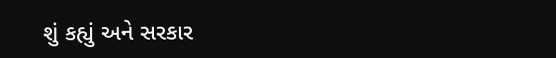શું કહ્યું અને સરકાર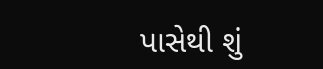પાસેથી શું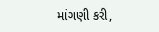માંગણી કરી,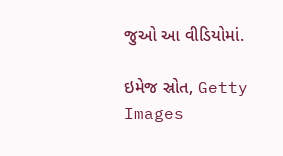જુઓ આ વીડિયોમાં.

ઇમેજ સ્રોત, Getty Images